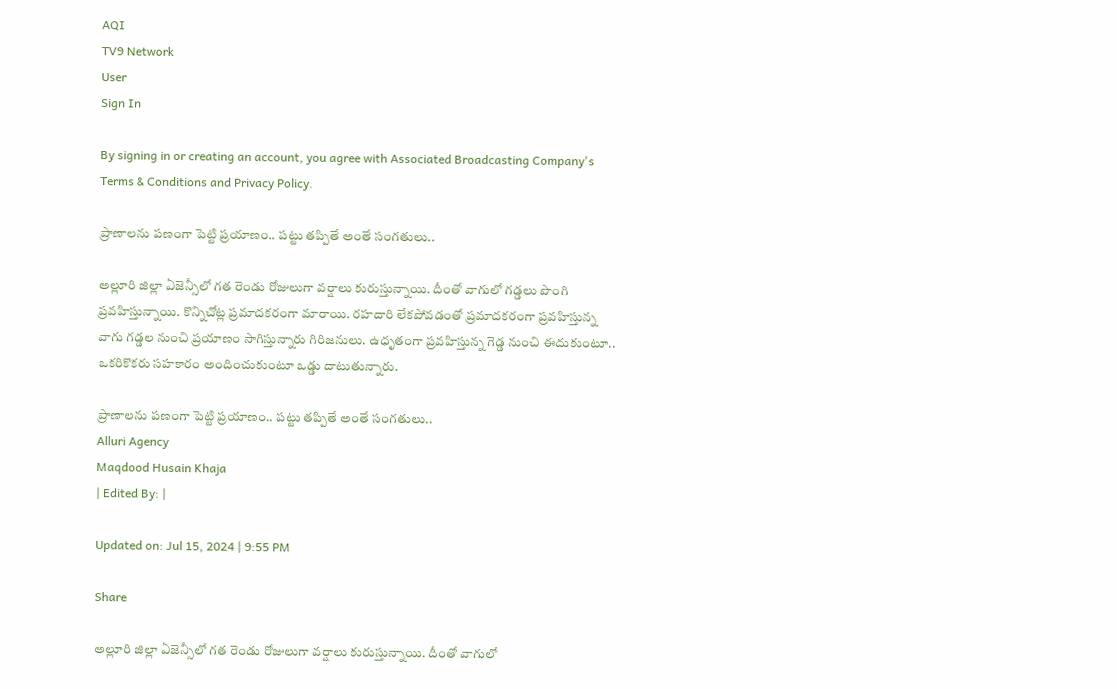AQI
TV9 Network
User
Sign In

By signing in or creating an account, you agree with Associated Broadcasting Company's Terms & Conditions and Privacy Policy.

ప్రాణాలను పణంగా పెట్టి ప్రయాణం.. పట్టు తప్పితే అంతే సంగతులు..

అల్లూరి జిల్లా ఏజెన్సీలో గత రెండు రోజులుగా వర్షాలు కురుస్తున్నాయి. దీంతో వాగులో గడ్డలు పొంగి ప్రవహిస్తున్నాయి. కొన్నిచోట్ల ప్రమాదకరంగా మారాయి. రహదారి లేకపోవడంతో ప్రమాదకరంగా ప్రవహిస్తున్న వాగు గడ్డల నుంచి ప్రయాణం సాగిస్తున్నారు గిరిజనులు. ఉధృతంగా ప్రవహిస్తున్న గెడ్డ నుంచి ఈదుకుంటూ.. ఒకరికొకరు సహకారం అందించుకుంటూ ఒడ్డు దాటుతున్నారు.

ప్రాణాలను పణంగా పెట్టి ప్రయాణం.. పట్టు తప్పితే అంతే సంగతులు..
Alluri Agency
Maqdood Husain Khaja
| Edited By: |

Updated on: Jul 15, 2024 | 9:55 PM

Share

అల్లూరి జిల్లా ఏజెన్సీలో గత రెండు రోజులుగా వర్షాలు కురుస్తున్నాయి. దీంతో వాగులో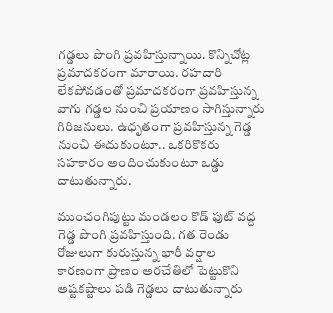గడ్డలు పొంగి ప్రవహిస్తున్నాయి. కొన్నిచోట్ల ప్రమాదకరంగా మారాయి. రహదారి లేకపోవడంతో ప్రమాదకరంగా ప్రవహిస్తున్న వాగు గడ్డల నుంచి ప్రయాణం సాగిస్తున్నారు గిరిజనులు. ఉధృతంగా ప్రవహిస్తున్న గెడ్డ నుంచి ఈదుకుంటూ.. ఒకరికొకరు సహకారం అందించుకుంటూ ఒడ్డు దాటుతున్నారు.

ముంచంగిపుట్టు మండలం కొడ్ ఫుట్ వద్ద గెడ్డ పొంగి ప్రవహిస్తుంది. గత రెండు రోజులుగా కురుస్తున్న భారీ వర్షాల కారణంగా ప్రాణం అరచేతిలో పెట్టుకొని అష్టకష్టాలు పడి గెడ్డలు దాటుతున్నారు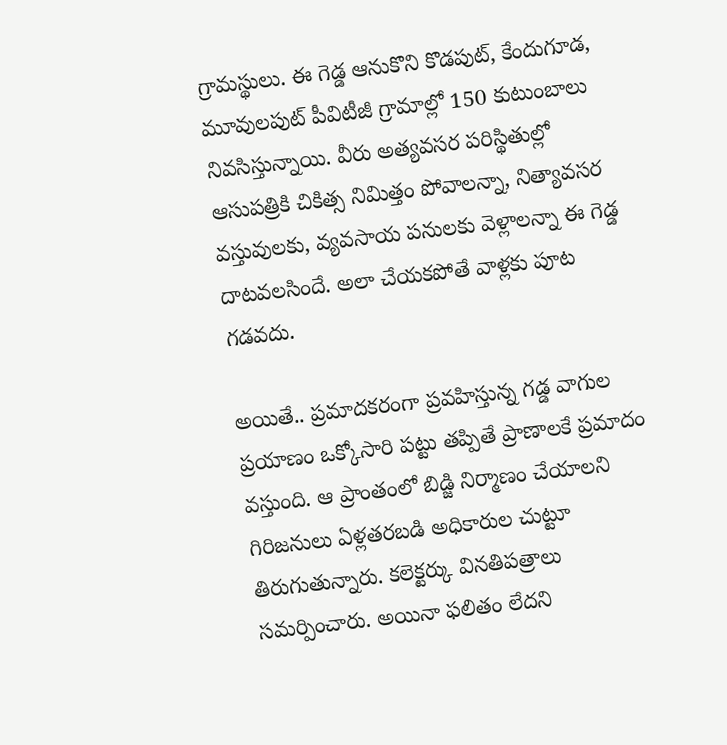గ్రామస్థులు. ఈ గెడ్డ ఆనుకొని కొడపుట్, కేందుగూడ, మూవులపుట్ పీవిటీజీ గ్రామాల్లో 150 కుటుంబాలు నివసిస్తున్నాయి. వీరు అత్యవసర పరిస్థితుల్లో ఆసుపత్రికి చికిత్స నిమిత్తం పోవాలన్నా, నిత్యావసర వస్తువులకు, వ్యవసాయ పనులకు వెళ్లాలన్నా ఈ గెడ్డ దాటవలసిందే. అలా చేయకపోతే వాళ్లకు పూట గడవదు.

అయితే.. ప్రమాదకరంగా ప్రవహిస్తున్న గడ్డ వాగుల ప్రయాణం ఒక్కోసారి పట్టు తప్పితే ప్రాణాలకే ప్రమాదం వస్తుంది. ఆ ప్రాంతంలో బిడ్జి నిర్మాణం చేయాలని గిరిజనులు ఏళ్లతరబడి అధికారుల చుట్టూ తిరుగుతున్నారు. కలెక్టర్కు వినతిపత్రాలు సమర్పించారు. అయినా ఫలితం లేదని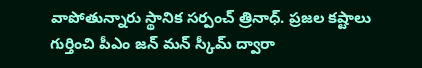వాపోతున్నారు స్థానిక సర్పంచ్ త్రినాధ్. ప్రజల కష్టాలు గుర్తించి పీఎం జన్ మన్ స్కీమ్ ద్వారా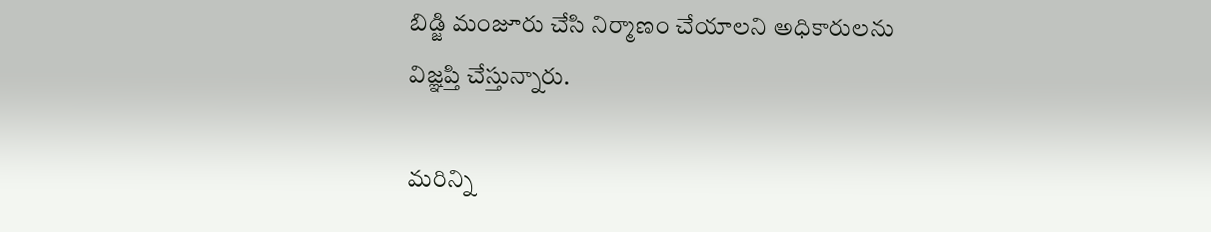బిడ్జి మంజూరు చేసి నిర్మాణం చేయాలని అధికారులను విజ్ఞప్తి చేస్తున్నారు.

మరిన్ని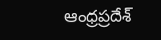ఆంధ్రప్రదేశ్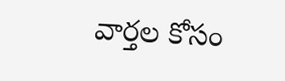వార్తల కోసం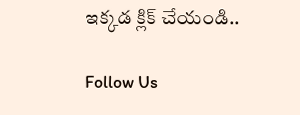ఇక్కడ క్లిక్ చేయండి..

Follow Us